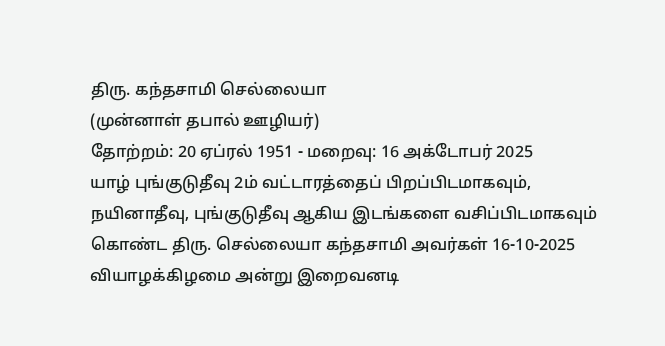திரு. கந்தசாமி செல்லையா
(முன்னாள் தபால் ஊழியர்)
தோற்றம்: 20 ஏப்ரல் 1951 - மறைவு: 16 அக்டோபர் 2025
யாழ் புங்குடுதீவு 2ம் வட்டாரத்தைப் பிறப்பிடமாகவும், நயினாதீவு, புங்குடுதீவு ஆகிய இடங்களை வசிப்பிடமாகவும் கொண்ட திரு. செல்லையா கந்தசாமி அவர்கள் 16-10-2025 வியாழக்கிழமை அன்று இறைவனடி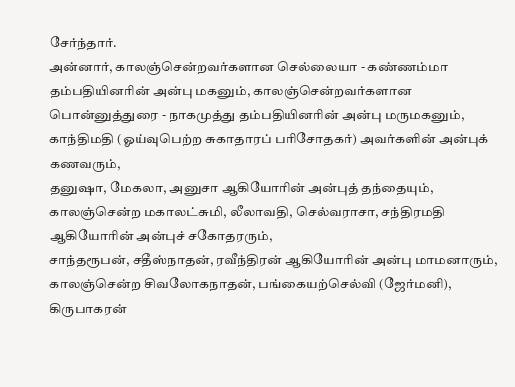சேர்ந்தார்.
அன்னார், காலஞ்சென்றவர்களான செல்லையா - கண்ணம்மா தம்பதியினரின் அன்பு மகனும், காலஞ்சென்றவர்களான பொன்னுத்துரை - நாகமுத்து தம்பதியினரின் அன்பு மருமகனும்,
காந்திமதி (ஓய்வுபெற்ற சுகாதாரப் பரிசோதகர்) அவர்களின் அன்புக் கணவரும்,
தனுஷா, மேகலா, அனுசா ஆகியோரின் அன்புத் தந்தையும்,
காலஞ்சென்ற மகாலட்சுமி, லீலாவதி, செல்வராசா, சந்திரமதி ஆகியோரின் அன்புச் சகோதரரும்,
சாந்தரூபன், சதீஸ்நாதன், ரவீந்திரன் ஆகியோரின் அன்பு மாமனாரும்,
காலஞ்சென்ற சிவலோகநாதன், பங்கையற்செல்வி (ஜேர்மனி), கிருபாகரன்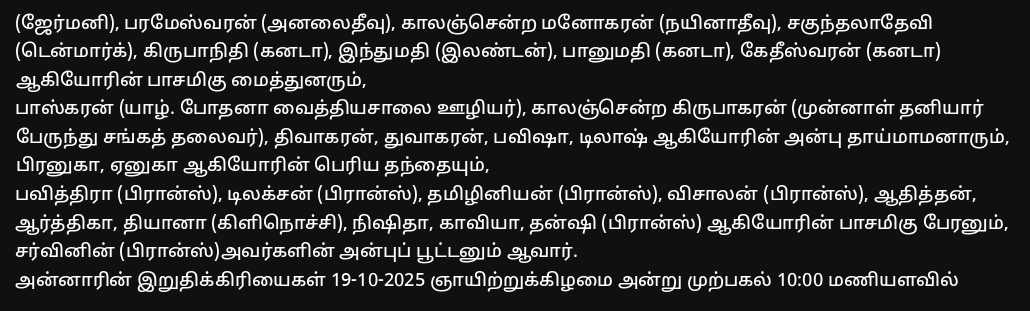(ஜேர்மனி), பரமேஸ்வரன் (அனலைதீவு), காலஞ்சென்ற மனோகரன் (நயினாதீவு), சகுந்தலாதேவி (டென்மார்க்), கிருபாநிதி (கனடா), இந்துமதி (இலண்டன்), பானுமதி (கனடா), கேதீஸ்வரன் (கனடா) ஆகியோரின் பாசமிகு மைத்துனரும்,
பாஸ்கரன் (யாழ். போதனா வைத்தியசாலை ஊழியர்), காலஞ்சென்ற கிருபாகரன் (முன்னாள் தனியார் பேருந்து சங்கத் தலைவர்), திவாகரன், துவாகரன், பவிஷா, டிலாஷ் ஆகியோரின் அன்பு தாய்மாமனாரும்,
பிரனுகா, ஏனுகா ஆகியோரின் பெரிய தந்தையும்,
பவித்திரா (பிரான்ஸ்), டிலக்சன் (பிரான்ஸ்), தமிழினியன் (பிரான்ஸ்), விசாலன் (பிரான்ஸ்), ஆதித்தன், ஆர்த்திகா, தியானா (கிளிநொச்சி), நிஷிதா, காவியா, தன்ஷி (பிரான்ஸ்) ஆகியோரின் பாசமிகு பேரனும்,
சர்வினின் (பிரான்ஸ்)அவர்களின் அன்புப் பூட்டனும் ஆவார்.
அன்னாரின் இறுதிக்கிரியைகள் 19-10-2025 ஞாயிற்றுக்கிழமை அன்று முற்பகல் 10:00 மணியளவில்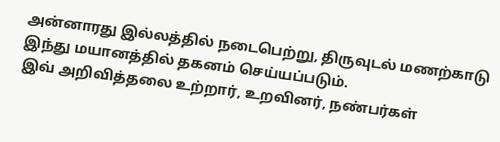அன்னாரது இல்லத்தில் நடைபெற்று, திருவுடல் மணற்காடு இந்து மயானத்தில் தகனம் செய்யப்படும்.
இவ் அறிவித்தலை உற்றார், உறவினர், நண்பர்கள்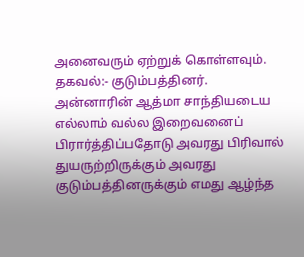அனைவரும் ஏற்றுக் கொள்ளவும்.
தகவல்:- குடும்பத்தினர்.
அன்னாரின் ஆத்மா சாந்தியடைய எல்லாம் வல்ல இறைவனைப் பிரார்த்திப்பதோடு அவரது பிரிவால் துயருற்றிருக்கும் அவரது குடும்பத்தினருக்கும் எமது ஆழ்ந்த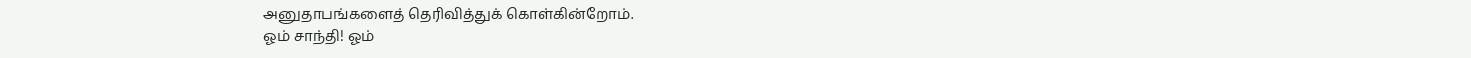அனுதாபங்களைத் தெரிவித்துக் கொள்கின்றோம்.
ஓம் சாந்தி! ஓம்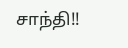சாந்தி!!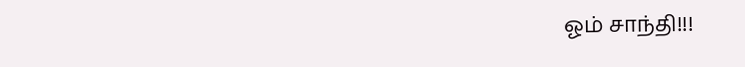ஓம் சாந்தி!!!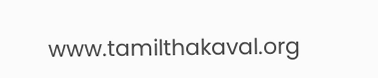www.tamilthakaval.org